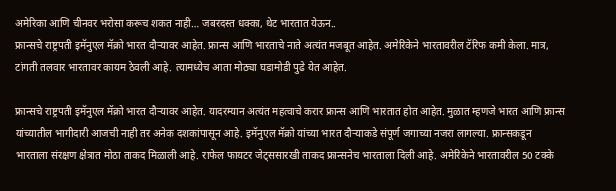अमेरिका आणि चीनवर भरोसा करूच शकत नाही… जबरदस्त धक्का, थेट भारतात येऊन..
फ्रान्सचे राष्ट्रपती इमॅनुएल मॅक्रो भारत दौऱ्यावर आहेत. फ्रान्स आणि भारताचे नाते अत्यंत मजबूत आहेत. अमेरिकेने भारतावरील टॅरिफ कमी केला. मात्र, टांगती तलवार भारतावर कायम ठेवली आहे. त्यामध्येच आता मोठ्या घडामोडी पुढे येत आहेत.

फ्रान्सचे राष्ट्रपती इमॅनुएल मॅक्रो भारत दौऱ्यावर आहेत. यादरम्यान अत्यंत महत्वाचे करार फ्रान्स आणि भारतात होत आहेत. मुळात म्हणजे भारत आणि फ्रान्स यांच्यातील भागीदारी आजची नाही तर अनेक दशकांपासून आहे. इमॅनुएल मॅक्रो यांच्या भारत दौऱ्याकडे संपूर्ण जगाच्या नजरा लागल्या. फ्रान्सकडून भारताला संरक्षण क्षेत्रात मोठा ताकद मिळाली आहे. राफेल फायटर जेट्ससारखी ताकद फ्रान्सनेच भारताला दिली आहे. अमेरिकेने भारतावरील 50 टक्के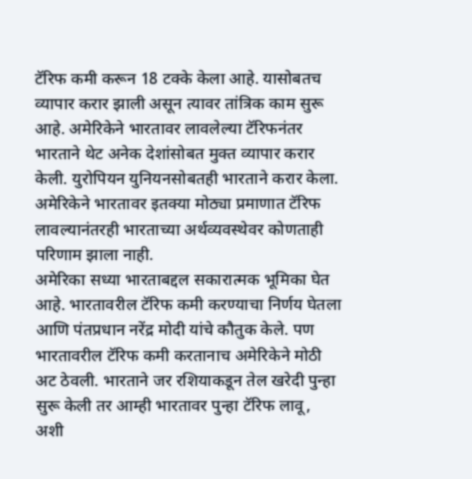टॅरिफ कमी करून 18 टक्के केला आहे. यासोबतच व्यापार करार झाली असून त्यावर तांत्रिक काम सुरू आहे. अमेरिकेने भारतावर लावलेल्या टॅरिफनंतर भारताने थेट अनेक देशांसोबत मुक्त व्यापार करार केली. युरोपियन युनियनसोबतही भारताने करार केला. अमेरिकेने भारतावर इतक्या मोठ्या प्रमाणात टॅरिफ लावल्यानंतरही भारताच्या अर्थव्यवस्थेवर कोणताही परिणाम झाला नाही.
अमेरिका सध्या भारताबद्दल सकारात्मक भूमिका घेत आहे. भारतावरील टॅरिफ कमी करण्याचा निर्णय घेतला आणि पंतप्रधान नरेंद्र मोदी यांचे कौतुक केले. पण भारतावरील टॅरिफ कमी करतानाच अमेरिकेने मोठी अट ठेवली. भारताने जर रशियाकडून तेल खरेदी पुन्हा सुरू केली तर आम्ही भारतावर पुन्हा टॅरिफ लावू, अशी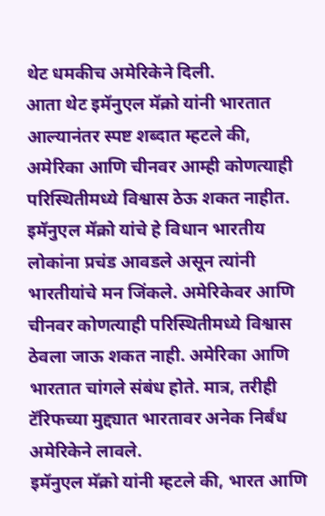थेट धमकीच अमेरिकेने दिली.
आता थेट इमॅनुएल मॅक्रो यांनी भारतात आल्यानंतर स्पष्ट शब्दात म्हटले की, अमेरिका आणि चीनवर आम्ही कोणत्याही परिस्थितीमध्ये विश्वास ठेऊ शकत नाहीत. इमॅनुएल मॅक्रो यांचे हे विधान भारतीय लोकांना प्रचंड आवडले असून त्यांनी भारतीयांचे मन जिंकले. अमेरिकेवर आणि चीनवर कोणत्याही परिस्थितीमध्ये विश्वास ठेवला जाऊ शकत नाही. अमेरिका आणि भारतात चांगले संबंध होते. मात्र, तरीही टॅरिफच्या मुद्द्यात भारतावर अनेक निर्बंध अमेरिकेने लावले.
इमॅनुएल मॅक्रो यांनी म्हटले की, भारत आणि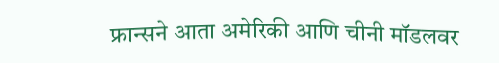फ्रान्सने आता अमेरिकी आणि चीनी मॉडलवर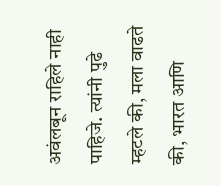अवंलबून राहिले नाही पाहिजे. त्यांनी पुढे म्हटले की, मला वाढते की, भारत आणि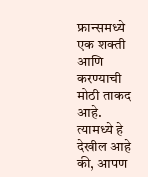फ्रान्समध्ये एक शक्ती आणि करण्याची मोठी ताकद आहे. त्यामध्ये हे देखील आहे की, आपण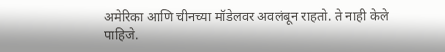अमेरिका आणि चीनच्या मॉडेलवर अवलंबून राहतो. ते नाही केले पाहिजे.